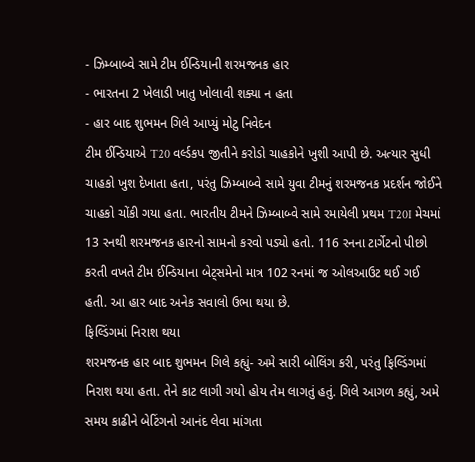- ઝિમ્બાબ્વે સામે ટીમ ઈન્ડિયાની શરમજનક હાર
- ભારતના 2 ખેલાડી ખાતુ ખોલાવી શક્યા ન હતા
- હાર બાદ શુભમન ગિલે આપ્યું મોટુ નિવેદન
ટીમ ઈન્ડિયાએ T20 વર્લ્ડકપ જીતીને કરોડો ચાહકોને ખુશી આપી છે. અત્યાર સુધી ચાહકો ખુશ દેખાતા હતા, પરંતુ ઝિમ્બાબ્વે સામે યુવા ટીમનું શરમજનક પ્રદર્શન જોઈને ચાહકો ચોંકી ગયા હતા. ભારતીય ટીમને ઝિમ્બાબ્વે સામે રમાયેલી પ્રથમ T20I મેચમાં 13 રનથી શરમજનક હારનો સામનો કરવો પડ્યો હતો. 116 રનના ટાર્ગેટનો પીછો કરતી વખતે ટીમ ઈન્ડિયાના બેટ્સમેનો માત્ર 102 રનમાં જ ઓલઆઉટ થઈ ગઈ હતી. આ હાર બાદ અનેક સવાલો ઉભા થયા છે.
ફિલ્ડિંગમાં નિરાશ થયા
શરમજનક હાર બાદ શુભમન ગિલે કહ્યું- અમે સારી બોલિંગ કરી, પરંતુ ફિલ્ડિંગમાં નિરાશ થયા હતા. તેને કાટ લાગી ગયો હોય તેમ લાગતું હતું. ગિલે આગળ કહ્યું, અમે સમય કાઢીને બેટિંગનો આનંદ લેવા માંગતા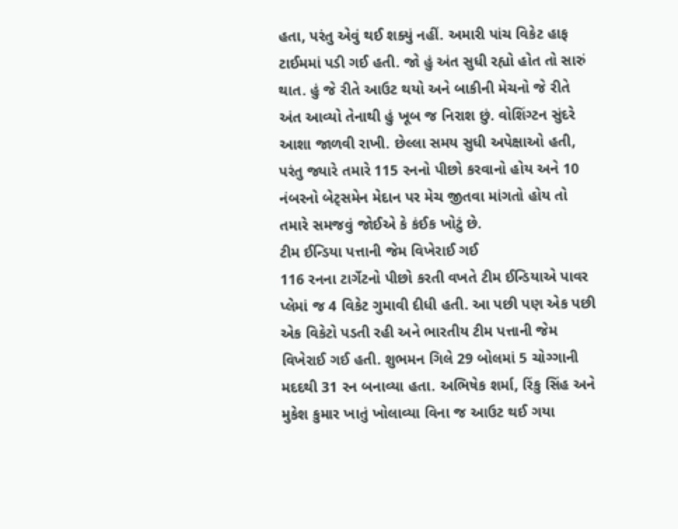હતા, પરંતુ એવું થઈ શક્યું નહીં. અમારી પાંચ વિકેટ હાફ ટાઈમમાં પડી ગઈ હતી. જો હું અંત સુધી રહ્યો હોત તો સારું થાત. હું જે રીતે આઉટ થયો અને બાકીની મેચનો જે રીતે અંત આવ્યો તેનાથી હું ખૂબ જ નિરાશ છું. વોશિંગ્ટન સુંદરે આશા જાળવી રાખી. છેલ્લા સમય સુધી અપેક્ષાઓ હતી, પરંતુ જ્યારે તમારે 115 રનનો પીછો કરવાનો હોય અને 10 નંબરનો બેટ્સમેન મેદાન પર મેચ જીતવા માંગતો હોય તો તમારે સમજવું જોઈએ કે કંઈક ખોટું છે.
ટીમ ઈન્ડિયા પત્તાની જેમ વિખેરાઈ ગઈ
116 રનના ટાર્ગેટનો પીછો કરતી વખતે ટીમ ઈન્ડિયાએ પાવર પ્લેમાં જ 4 વિકેટ ગુમાવી દીધી હતી. આ પછી પણ એક પછી એક વિકેટો પડતી રહી અને ભારતીય ટીમ પત્તાની જેમ વિખેરાઈ ગઈ હતી. શુભમન ગિલે 29 બોલમાં 5 ચોગ્ગાની મદદથી 31 રન બનાવ્યા હતા. અભિષેક શર્મા, રિંકુ સિંહ અને મુકેશ કુમાર ખાતું ખોલાવ્યા વિના જ આઉટ થઈ ગયા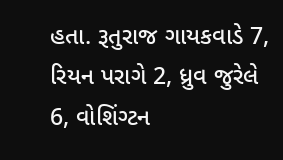હતા. રૂતુરાજ ગાયકવાડે 7, રિયન પરાગે 2, ધ્રુવ જુરેલે 6, વોશિંગ્ટન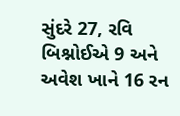સુંદરે 27, રવિ બિશ્નોઈએ 9 અને અવેશ ખાને 16 રન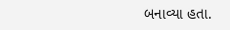બનાવ્યા હતા.